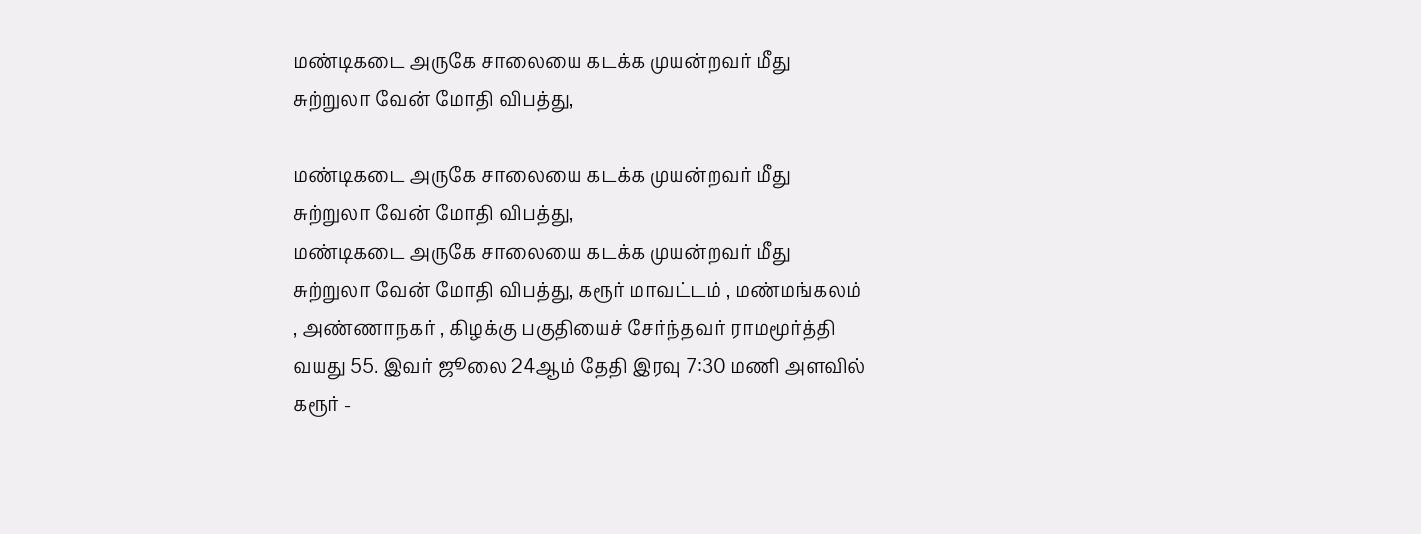மண்டிகடை அருகே சாலையை கடக்க முயன்றவர் மீது சுற்றுலா வேன் மோதி விபத்து,

மண்டிகடை அருகே சாலையை கடக்க முயன்றவர் மீது சுற்றுலா வேன் மோதி விபத்து,
மண்டிகடை அருகே சாலையை கடக்க முயன்றவர் மீது சுற்றுலா வேன் மோதி விபத்து, கரூர் மாவட்டம் , மண்மங்கலம் , அண்ணாநகர் , கிழக்கு பகுதியைச் சேர்ந்தவர் ராமமூர்த்தி வயது 55. இவர் ஜூலை 24ஆம் தேதி இரவு 7:30 மணி அளவில் கரூர் -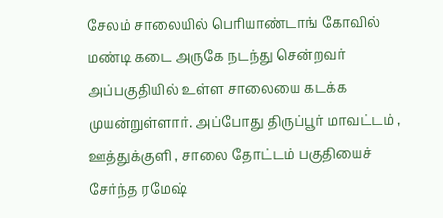சேலம் சாலையில் பெரியாண்டாங் கோவில் மண்டி கடை அருகே நடந்து சென்றவர் அப்பகுதியில் உள்ள சாலையை கடக்க முயன்றுள்ளார். அப்போது திருப்பூர் மாவட்டம் , ஊத்துக்குளி , சாலை தோட்டம் பகுதியைச் சேர்ந்த ரமேஷ்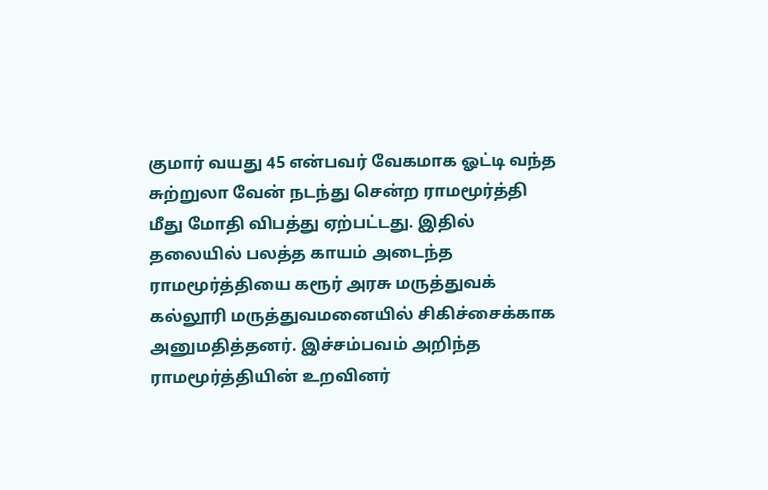குமார் வயது 45 என்பவர் வேகமாக ஓட்டி வந்த சுற்றுலா வேன் நடந்து சென்ற ராமமூர்த்தி மீது மோதி விபத்து ஏற்பட்டது. இதில் தலையில் பலத்த காயம் அடைந்த ராமமூர்த்தியை கரூர் அரசு மருத்துவக் கல்லூரி மருத்துவமனையில் சிகிச்சைக்காக அனுமதித்தனர். இச்சம்பவம் அறிந்த ராமமூர்த்தியின் உறவினர்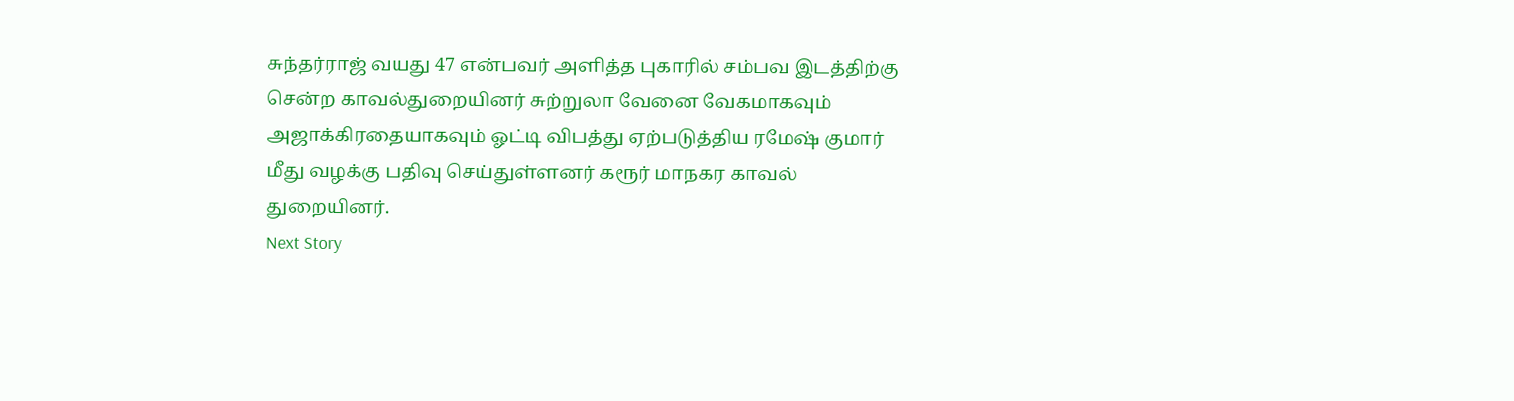சுந்தர்ராஜ் வயது 47 என்பவர் அளித்த புகாரில் சம்பவ இடத்திற்கு சென்ற காவல்துறையினர் சுற்றுலா வேனை வேகமாகவும் அஜாக்கிரதையாகவும் ஓட்டி விபத்து ஏற்படுத்திய ரமேஷ் குமார் மீது வழக்கு பதிவு செய்துள்ளனர் கரூர் மாநகர காவல் துறையினர்.
Next Story